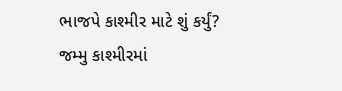ભાજપે કાશ્મીર માટે શું કર્યું? જમ્મુ કાશ્મીરમાં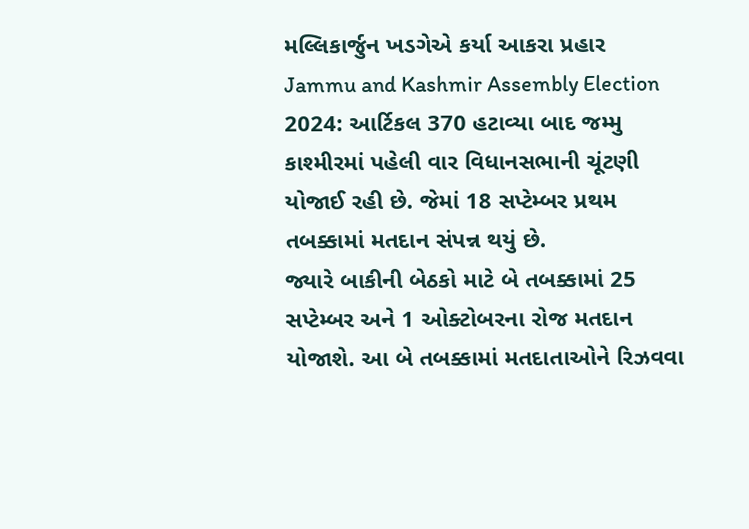મલ્લિકાર્જુન ખડગેએ કર્યા આકરા પ્રહાર
Jammu and Kashmir Assembly Election 2024: આર્ટિકલ 370 હટાવ્યા બાદ જમ્મુ કાશ્મીરમાં પહેલી વાર વિધાનસભાની ચૂંટણી યોજાઈ રહી છે. જેમાં 18 સપ્ટેમ્બર પ્રથમ તબક્કામાં મતદાન સંપન્ન થયું છે.
જ્યારે બાકીની બેઠકો માટે બે તબક્કામાં 25 સપ્ટેમ્બર અને 1 ઓક્ટોબરના રોજ મતદાન યોજાશે. આ બે તબક્કામાં મતદાતાઓને રિઝવવા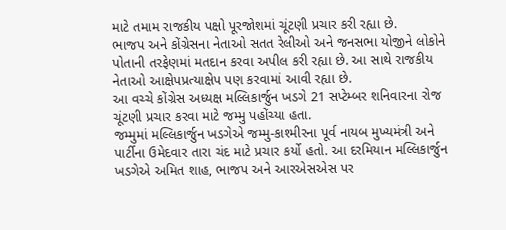માટે તમામ રાજકીય પક્ષો પૂરજોશમાં ચૂંટણી પ્રચાર કરી રહ્યા છે.
ભાજપ અને કોંગ્રેસના નેતાઓ સતત રેલીઓ અને જનસભા યોજીને લોકોને પોતાની તરફેણમાં મતદાન કરવા અપીલ કરી રહ્યા છે. આ સાથે રાજકીય નેતાઓ આક્ષેપપ્રત્યાક્ષેપ પણ કરવામાં આવી રહ્યા છે.
આ વચ્ચે કોંગ્રેસ અધ્યક્ષ મલ્લિકાર્જુન ખડગે 21 સપ્ટેમ્બર શનિવારના રોજ ચૂંટણી પ્રચાર કરવા માટે જમ્મુ પહોંચ્યા હતા.
જમ્મુમાં મલ્લિકાર્જુન ખડગેએ જમ્મુ-કાશ્મીરના પૂર્વ નાયબ મુખ્યમંત્રી અને પાર્ટીના ઉમેદવાર તારા ચંદ માટે પ્રચાર કર્યો હતો. આ દરમિયાન મલ્લિકાર્જુન ખડગેએ અમિત શાહ, ભાજપ અને આરએસએસ પર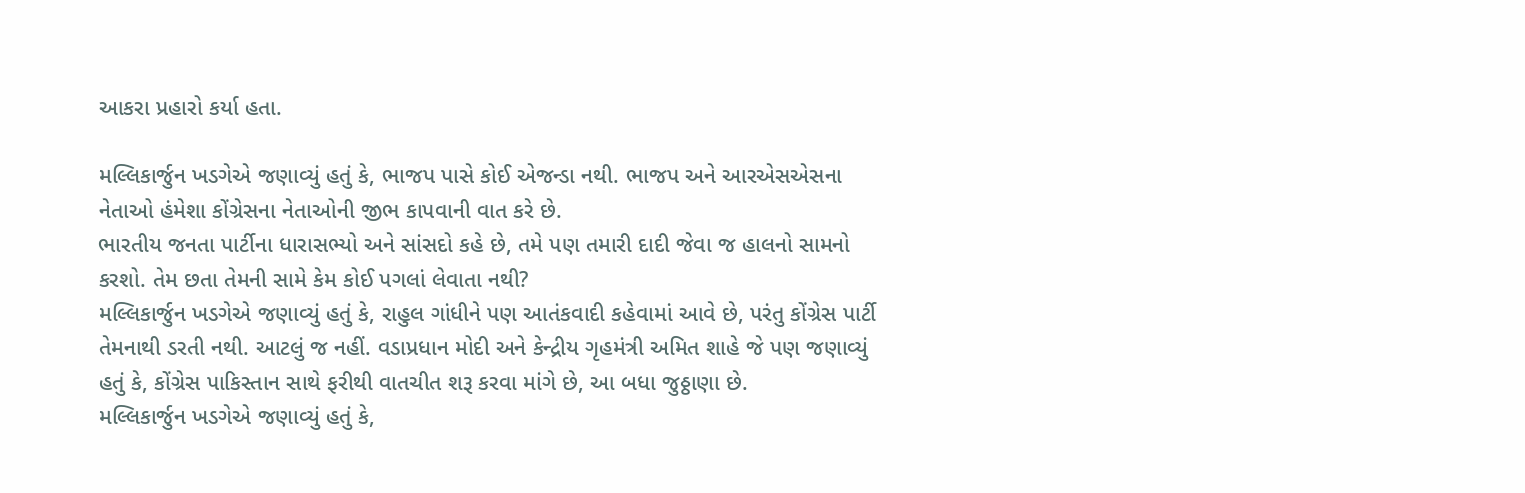આકરા પ્રહારો કર્યા હતા.

મલ્લિકાર્જુન ખડગેએ જણાવ્યું હતું કે, ભાજપ પાસે કોઈ એજન્ડા નથી. ભાજપ અને આરએસએસના નેતાઓ હંમેશા કોંગ્રેસના નેતાઓની જીભ કાપવાની વાત કરે છે.
ભારતીય જનતા પાર્ટીના ધારાસભ્યો અને સાંસદો કહે છે, તમે પણ તમારી દાદી જેવા જ હાલનો સામનો કરશો. તેમ છતા તેમની સામે કેમ કોઈ પગલાં લેવાતા નથી?
મલ્લિકાર્જુન ખડગેએ જણાવ્યું હતું કે, રાહુલ ગાંધીને પણ આતંકવાદી કહેવામાં આવે છે, પરંતુ કોંગ્રેસ પાર્ટી તેમનાથી ડરતી નથી. આટલું જ નહીં. વડાપ્રધાન મોદી અને કેન્દ્રીય ગૃહમંત્રી અમિત શાહે જે પણ જણાવ્યું હતું કે, કોંગ્રેસ પાકિસ્તાન સાથે ફરીથી વાતચીત શરૂ કરવા માંગે છે, આ બધા જુઠ્ઠાણા છે.
મલ્લિકાર્જુન ખડગેએ જણાવ્યું હતું કે,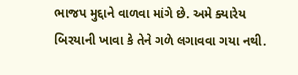ભાજપ મુદ્દાને વાળવા માંગે છે. અમે ક્યારેય બિરયાની ખાવા કે તેને ગળે લગાવવા ગયા નથી.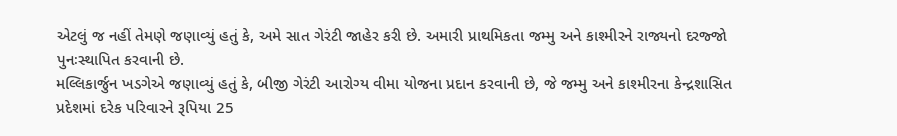એટલું જ નહીં તેમણે જણાવ્યું હતું કે, અમે સાત ગેરંટી જાહેર કરી છે. અમારી પ્રાથમિકતા જમ્મુ અને કાશ્મીરને રાજ્યનો દરજ્જો પુનઃસ્થાપિત કરવાની છે.
મલ્લિકાર્જુન ખડગેએ જણાવ્યું હતું કે, બીજી ગેરંટી આરોગ્ય વીમા યોજના પ્રદાન કરવાની છે, જે જમ્મુ અને કાશ્મીરના કેન્દ્રશાસિત પ્રદેશમાં દરેક પરિવારને રૂપિયા 25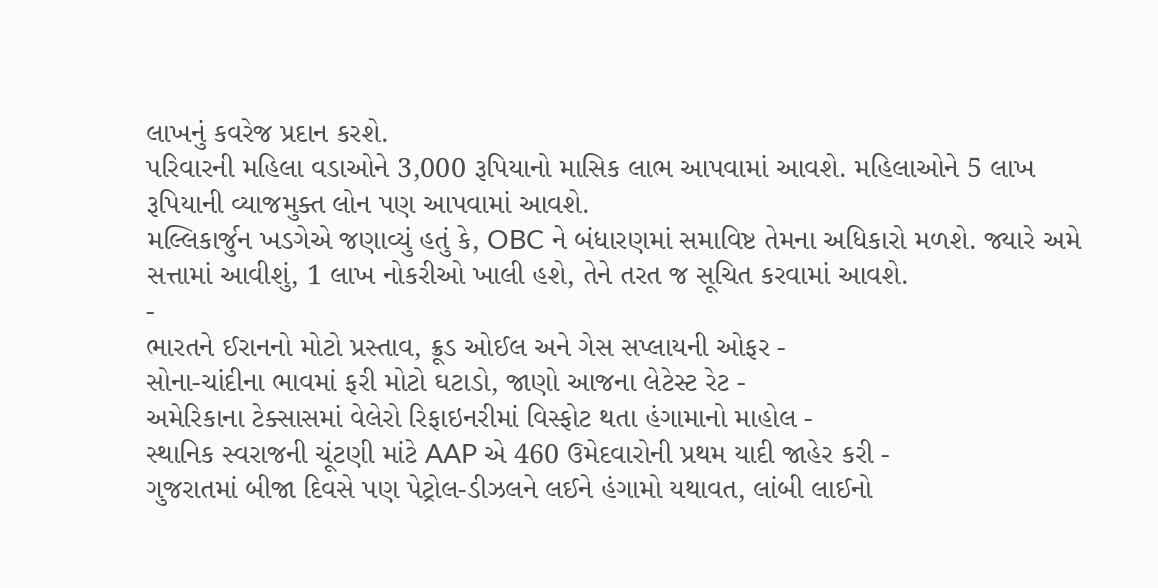લાખનું કવરેજ પ્રદાન કરશે.
પરિવારની મહિલા વડાઓને 3,000 રૂપિયાનો માસિક લાભ આપવામાં આવશે. મહિલાઓને 5 લાખ રૂપિયાની વ્યાજમુક્ત લોન પણ આપવામાં આવશે.
મલ્લિકાર્જુન ખડગેએ જણાવ્યું હતું કે, OBC ને બંધારણમાં સમાવિષ્ટ તેમના અધિકારો મળશે. જ્યારે અમે સત્તામાં આવીશું, 1 લાખ નોકરીઓ ખાલી હશે, તેને તરત જ સૂચિત કરવામાં આવશે.
-
ભારતને ઈરાનનો મોટો પ્રસ્તાવ, ક્રૂડ ઓઈલ અને ગેસ સપ્લાયની ઓફર -
સોના-ચાંદીના ભાવમાં ફરી મોટો ઘટાડો, જાણો આજના લેટેસ્ટ રેટ -
અમેરિકાના ટેક્સાસમાં વેલેરો રિફાઇનરીમાં વિસ્ફોટ થતા હંગામાનો માહોલ -
સ્થાનિક સ્વરાજની ચૂંટણી માંટે AAP એ 460 ઉમેદવારોની પ્રથમ યાદી જાહેર કરી -
ગુજરાતમાં બીજા દિવસે પણ પેટ્રોલ-ડીઝલને લઈને હંગામો યથાવત, લાંબી લાઈનો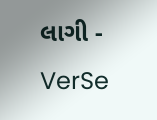લાગી -
VerSe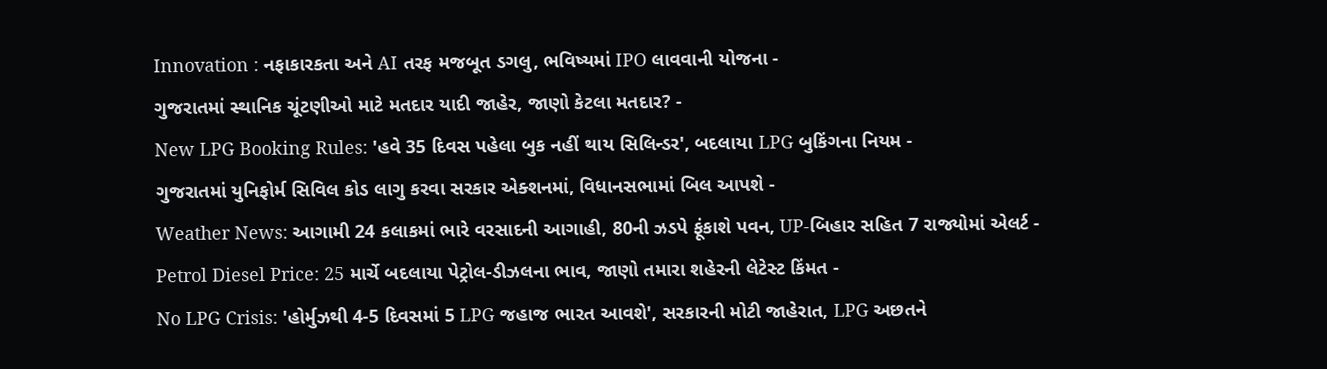Innovation : નફાકારકતા અને AI તરફ મજબૂત ડગલુ, ભવિષ્યમાં IPO લાવવાની યોજના -
ગુજરાતમાં સ્થાનિક ચૂંટણીઓ માટે મતદાર યાદી જાહેર, જાણો કેટલા મતદાર? -
New LPG Booking Rules: 'હવે 35 દિવસ પહેલા બુક નહીં થાય સિલિન્ડર', બદલાયા LPG બુકિંગના નિયમ -
ગુજરાતમાં યુનિફોર્મ સિવિલ કોડ લાગુ કરવા સરકાર એક્શનમાં, વિધાનસભામાં બિલ આપશે -
Weather News: આગામી 24 કલાકમાં ભારે વરસાદની આગાહી, 80ની ઝડપે ફૂંકાશે પવન, UP-બિહાર સહિત 7 રાજ્યોમાં એલર્ટ -
Petrol Diesel Price: 25 માર્ચે બદલાયા પેટ્રોલ-ડીઝલના ભાવ, જાણો તમારા શહેરની લેટેસ્ટ કિંમત -
No LPG Crisis: 'હોર્મુઝથી 4-5 દિવસમાં 5 LPG જહાજ ભારત આવશે', સરકારની મોટી જાહેરાત, LPG અછતને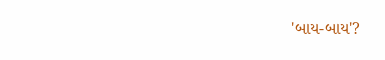'બાય-બાય'?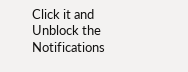Click it and Unblock the Notifications